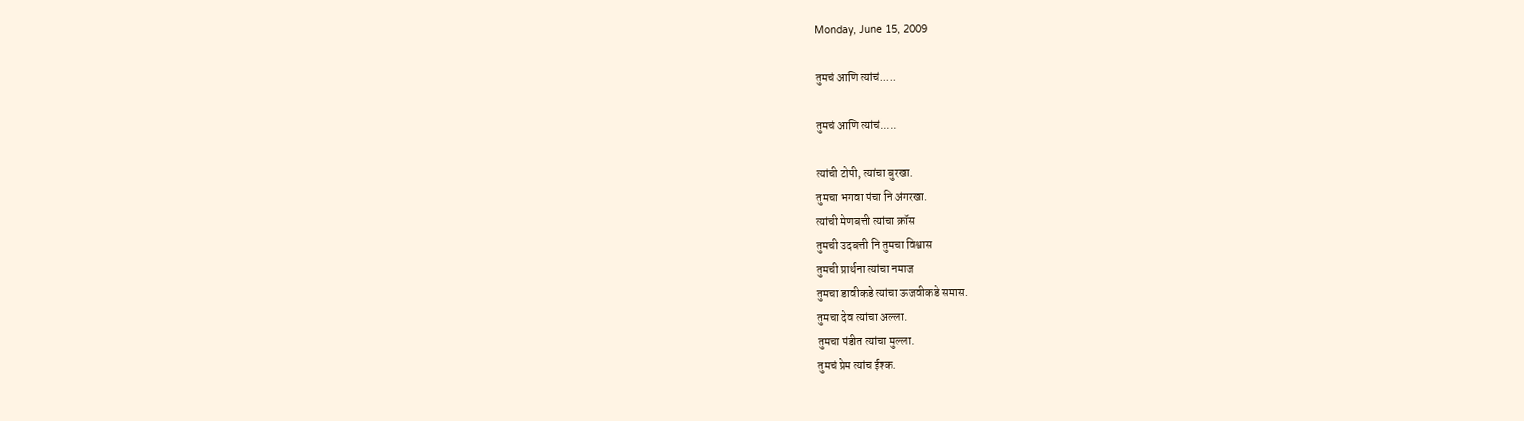Monday, June 15, 2009

तुमचं आणि त्यांचं.....

तुमचं आणि त्यांचं.....

त्यांची टोपी, त्यांचा बुरखा.
तुमचा भगवा पंचा नि अंगरखा.
त्यांची मेणबत्ती त्यांचा क्रॉस
तुमची उदबत्ती नि तुमचा विश्वास
तुमची प्रार्थना त्यांचा नमाज
तुमचा डावीकडे त्यांचा ऊजवीकडे समास.
तुमचा देव त्यांचा अल्ला.
तुमचा पंडीत त्यांचा मुल्ला.
तुमचं प्रेम त्यांच ईश्क.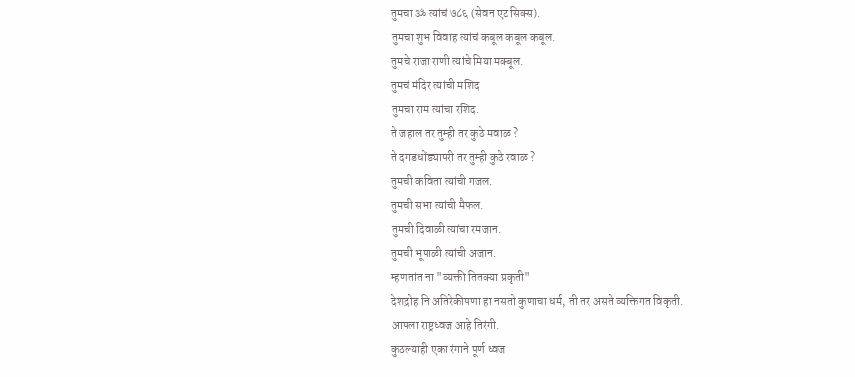तुमचा ॐ त्यांचं ७८६ (सेवन एट सिक्स).
तुमचा शुभ विवाह त्यांचं कबूल कबूल कबूल.
तुमचे राजा राणी त्यांचे मिया मक्बूल.
तुमचं मंदिर त्यांची मशिद
तुमचा राम त्यांचा रशिद.
ते जहाल तर तुम्ही तर कुठे मवाळ ?
ते दगडधोंड्यापरी तर तुम्ही कुठे रवाळ ?
तुमची कविता त्यांची गजल.
तुमची सभा त्यांची मैफल.
तुमची दिवाळी त्यांचा रमजान.
तुमची भूपाळी त्यांची अजान.
म्हणतांत ना "व्यक्ती तितक्या प्रकृती"
देशद्रोह नि अतिरेकीपणा हा नसतो कुणाचा धर्म, ती तर असते व्यक्तिगत विकृती.
आपला राष्ट्रध्वज आहे तिरंगी.
कुठल्याही एका रंगाने पूर्ण ध्वज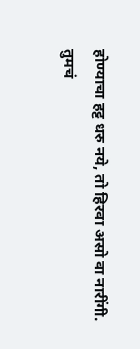होण्याचा हट्ट धरु नये, तो हिरवा असो वा नारींगी.
तुमचं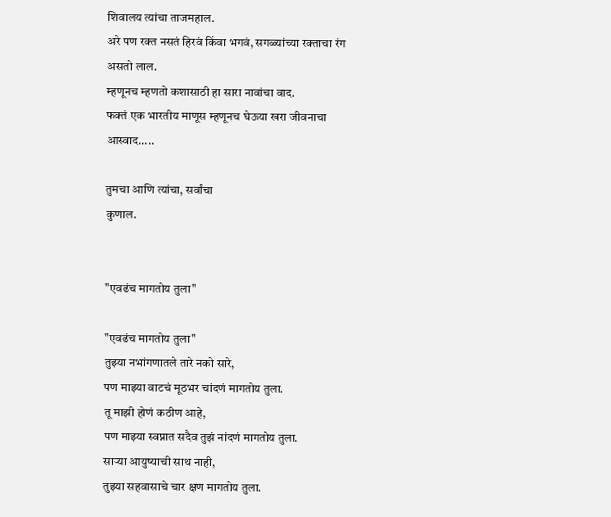शिवालय त्यांचा ताजमहाल.
अरे पण रक्त नसतं हिरवं किंवा भगवं, सगळ्यांच्या रक्ताचा रंग असतो लाल.
म्हणूनच म्हणतो कशासाठी हा सारा नावांचा वाद.
फक्तं एक भारतीय माणूस म्हणूनच घेऊया खरा जीवनाचा आस्वाद.....

तुमचा आणि त्यांचा, सर्वांचा
कुणाल.


"एवढंच मागतोय तुला"

"एवढंच मागतोय तुला"
तुझ्या नभांगणातले तारे नको सारे,
पण माझ्या वाटचं मूठभर चांदणं मागतोय तुला.
तू माझी होणं कठीण आहे,
पण माझ्या स्वप्नात सदैव तुझं नांदणं मागतोय तुला.
साऱ्या आयुष्याची साथ नाही,
तुझ्या सहवासाचे चार क्षण मागतोय तुला.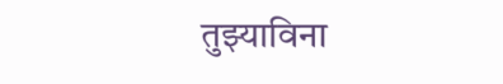तुझ्याविना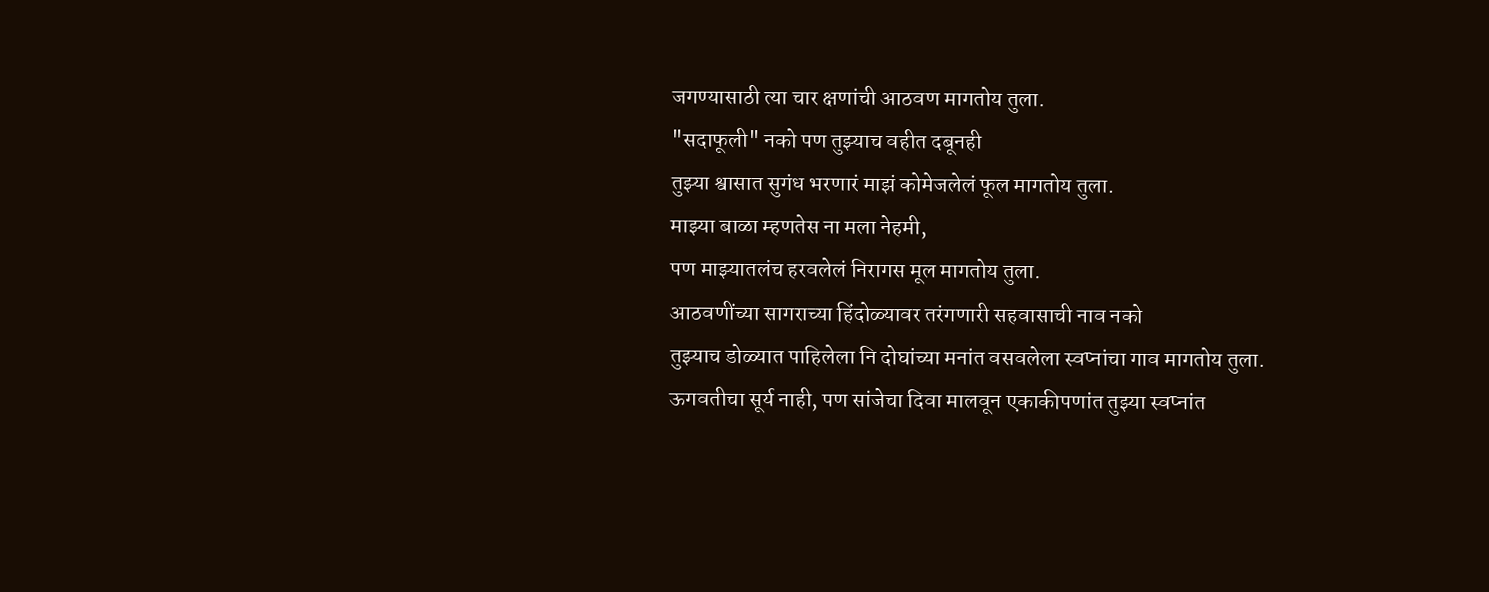जगण्यासाठी त्या चार क्षणांची आठवण मागतोय तुला.
"सदाफूली" नको पण तुझ्याच वहीत दबूनही
तुझ्या श्वासात सुगंध भरणारं माझं कोमेजलेलं फूल मागतोय तुला.
माझ्या बाळा म्हणतेस ना मला नेहमी,
पण माझ्यातलंच हरवलेलं निरागस मूल मागतोय तुला.
आठवणींच्या सागराच्या हिंदोळ्यावर तरंगणारी सहवासाची नाव नको
तुझ्याच डोळ्यात पाहिलेला नि दोघांच्या मनांत वसवलेला स्वप्नांचा गाव मागतोय तुला.
ऊगवतीचा सूर्य नाही, पण सांजेचा दिवा मालवून एकाकीपणांत तुझ्या स्वप्नांत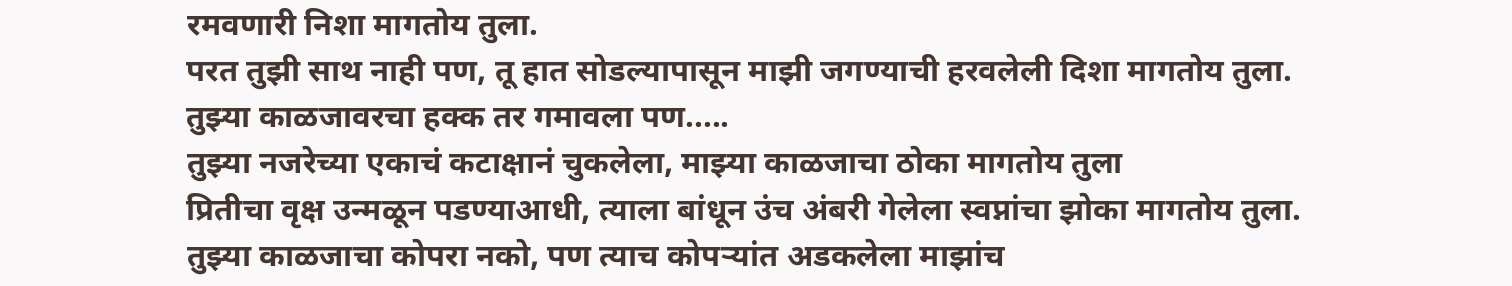रमवणारी निशा मागतोय तुला.
परत तुझी साथ नाही पण, तू हात सोडल्यापासून माझी जगण्याची हरवलेली दिशा मागतोय तुला.
तुझ्या काळजावरचा हक्क तर गमावला पण.....
तुझ्या नजरेच्या एकाचं कटाक्षानं चुकलेला, माझ्या काळजाचा ठोका मागतोय तुला
प्रितीचा वृक्ष उन्मळून पडण्याआधी, त्याला बांधून उंच अंबरी गेलेला स्वप्नांचा झोका मागतोय तुला.
तुझ्या काळजाचा कोपरा नको, पण त्याच कोपऱ्यांत अडकलेला माझांच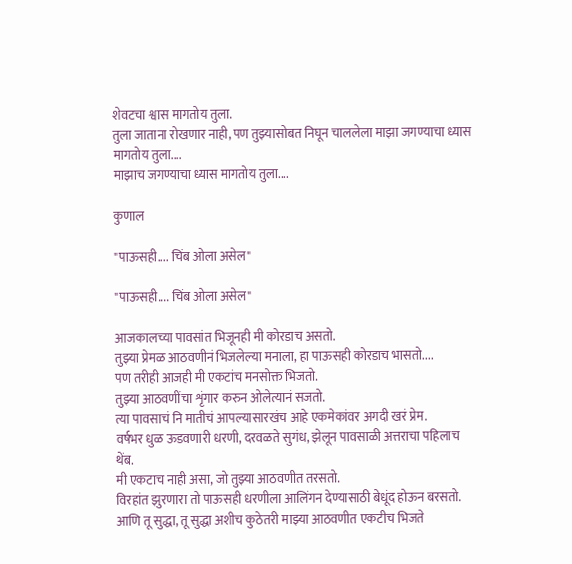शेवटचा श्वास मागतोय तुला.
तुला जाताना रोखणार नाही, पण तुझ्यासोबत निघून चाललेला माझा जगण्याचा ध्यास मागतोय तुला....
माझाच जगण्याचा ध्यास मागतोय तुला....

कुणाल

"पाऊसही.... चिंब ओला असेल"

"पाऊसही.... चिंब ओला असेल"

आजकालच्या पावसांत भिजूनही मी कोरडाच असतो.
तुझ्या प्रेमळ आठवणीनं भिजलेल्या मनाला, हा पाऊसही कोरडाच भासतो....
पण तरीही आजही मी एकटांच मनसोक्त भिजतो.
तुझ्या आठवणींचा शृंगार करुन ओलेत्यानं सजतो.
त्या पावसाचं नि मातीचं आपल्यासारखंच आहे एकमेकांवर अगदी खरं प्रेम.
वर्षभर धुळ ऊडवणारी धरणी, दरवळते सुगंध, झेलून पावसाळी अत्तराचा पहिलाच थेंब.
मी एकटाच नाही असा, जो तुझ्या आठवणीत तरसतो.
विरहांत झुरणारा तो पाऊसही धरणीला आलिंगन देण्यासाठी बेधूंद होऊन बरसतो.
आणि तू सुद्धा, तू सुद्धा अशीच कुठेतरी माझ्या आठवणीत एकटीच भिजते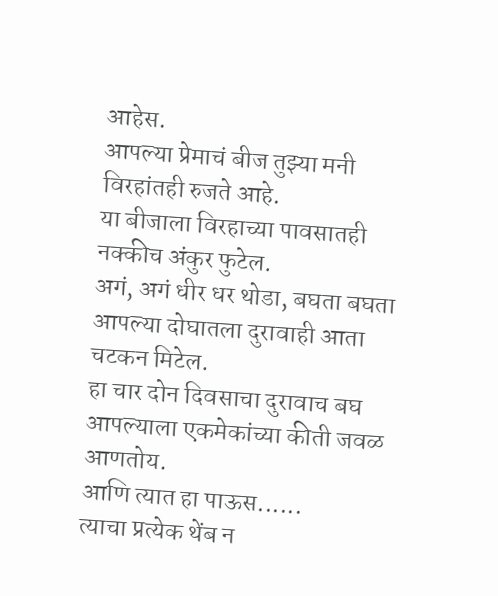आहेस.
आपल्या प्रेमाचं बीज तुझ्या मनी विरहांतही रुजते आहे.
या बीजाला विरहाच्या पावसातही नक्कीच अंकुर फुटेल.
अगं, अगं धीर धर थोडा, बघता बघता आपल्या दोघातला दुरावाही आता चटकन मिटेल.
हा चार दोन दिवसाचा दुरावाच बघ आपल्याला एकमेकांच्या कीती जवळ आणतोय.
आणि त्यात हा पाऊस......
त्याचा प्रत्येक थेंब न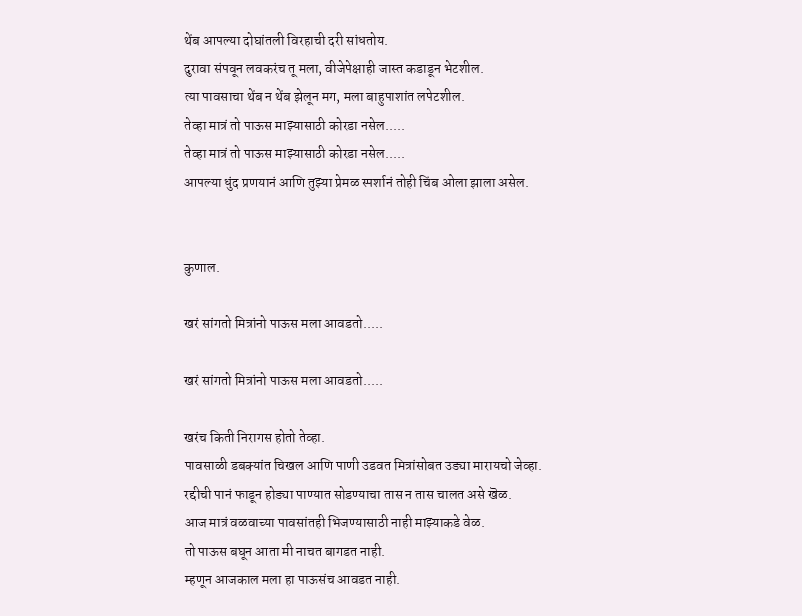थेंब आपल्या दोघांतली विरहाची दरी सांधतोय.
दुरावा संपवून लवकरंच तू मला, वीजेपेक्षाही जास्त कडाडून भेटशील.
त्या पावसाचा थेंब न थेंब झेलून मग, मला बाहुपाशांत लपेटशील.
तेव्हा मात्रं तो पाऊस माझ्यासाठी कोरडा नसेल.....
तेव्हा मात्रं तो पाऊस माझ्यासाठी कोरडा नसेल.....
आपल्या धुंद प्रणयानं आणि तुझ्या प्रेमळ स्पर्शानं तोही चिंब ओला झाला असेल.


कुणाल.

खरं सांगतो मित्रांनो पाऊस मला आवडतो.....

खरं सांगतो मित्रांनो पाऊस मला आवडतो.....

खरंच किती निरागस होतो तेव्हा.
पावसाळी डबक्यांत चिखल आणि पाणी उडवत मित्रांसोबत उड्या मारायचो जेव्हा.
रद्दीची पानं फाडून होड्या पाण्यात सोडण्याचा तास न तास चालत असे खॆळ.
आज मात्रं वळवाच्या पावसांतही भिजण्यासाठी नाही माझ्याकडे वेळ.
तो पाऊस बघून आता मी नाचत बागडत नाही.
म्हणून आजकाल मला हा पाऊसंच आवडत नाही.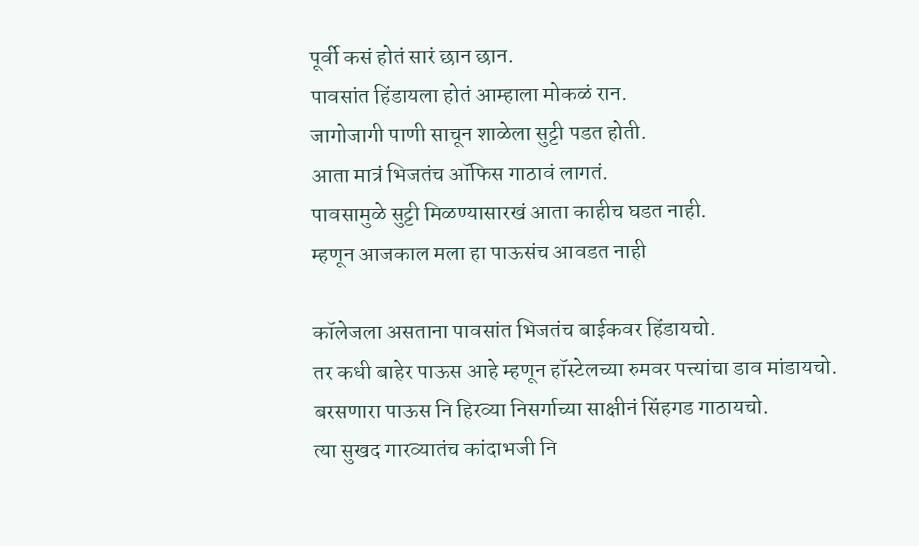पूर्वी कसं होतं सारं छान छान.
पावसांत हिंडायला होतं आम्हाला मोकळं रान.
जागोजागी पाणी साचून शाळेला सुट्टी पडत होती.
आता मात्रं भिजतंच ऑफिस गाठावं लागतं.
पावसामुळे सुट्टी मिळण्यासारखं आता काहीच घडत नाही.
म्हणून आजकाल मला हा पाऊसंच आवडत नाही

कॉलेजला असताना पावसांत भिजतंच बाईकवर हिंडायचो.
तर कधी बाहेर पाऊस आहे म्हणून हॉस्टेलच्या रुमवर पत्त्यांचा डाव मांडायचो.
बरसणारा पाऊस नि हिरव्या निसर्गाच्या साक्षीनं सिंहगड गाठायचो.
त्या सुखद गारव्यातंच कांदाभजी नि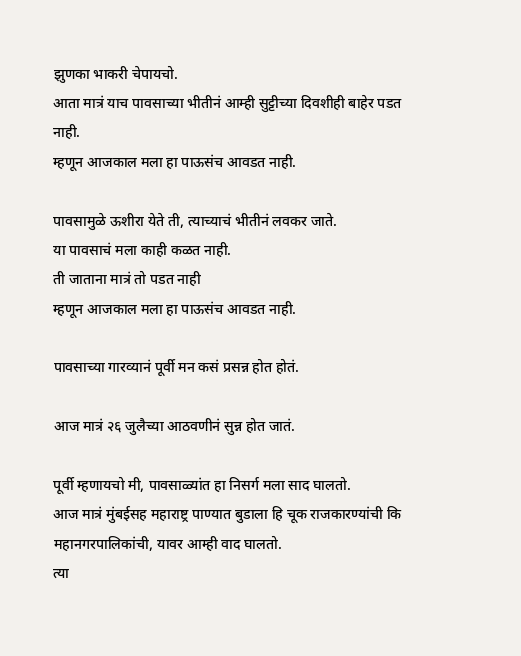झुणका भाकरी चेपायचो.
आता मात्रं याच पावसाच्या भीतीनं आम्ही सुट्टीच्या दिवशीही बाहेर पडत नाही.
म्हणून आजकाल मला हा पाऊसंच आवडत नाही.

पावसामुळे ऊशीरा येते ती, त्याच्याचं भीतीनं लवकर जाते.
या पावसाचं मला काही कळत नाही.
ती जाताना मात्रं तो पडत नाही
म्हणून आजकाल मला हा पाऊसंच आवडत नाही.

पावसाच्या गारव्यानं पूर्वी मन कसं प्रसन्न होत होतं.

आज मात्रं २६ जुलैच्या आठवणीनं सुन्न होत जातं.

पूर्वी म्हणायचो मी, पावसाळ्यांत हा निसर्ग मला साद घालतो.
आज मात्रं मुंबईसह महाराष्ट्र पाण्यात बुडाला हि चूक राजकारण्यांची कि महानगरपालिकांची, यावर आम्ही वाद घालतो.
त्या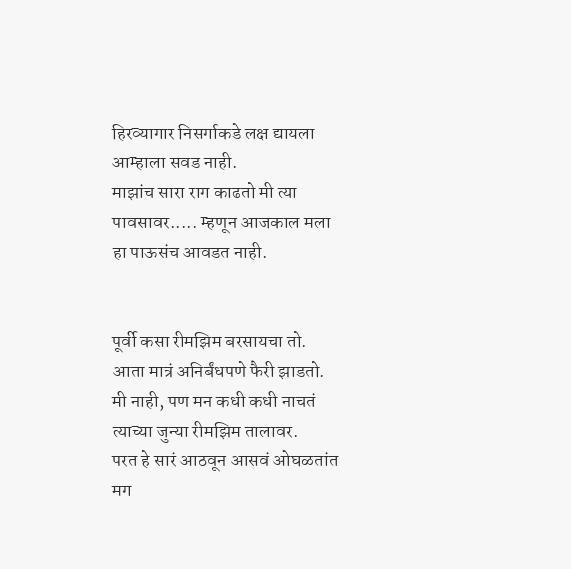हिरव्यागार निसर्गाकडे लक्ष द्यायला आम्हाला सवड नाही.
माझांच सारा राग काढतो मी त्या पावसावर..... म्हणून आजकाल मला हा पाऊसंच आवडत नाही.


पूर्वी कसा रीमझिम बरसायचा तो.
आता मात्रं अनिर्बंधपणे फैरी झाडतो.
मी नाही, पण मन कधी कधी नाचतं त्याच्या जुन्या रीमझिम तालावर.
परत हे सारं आठवून आसवं ओघळतांत मग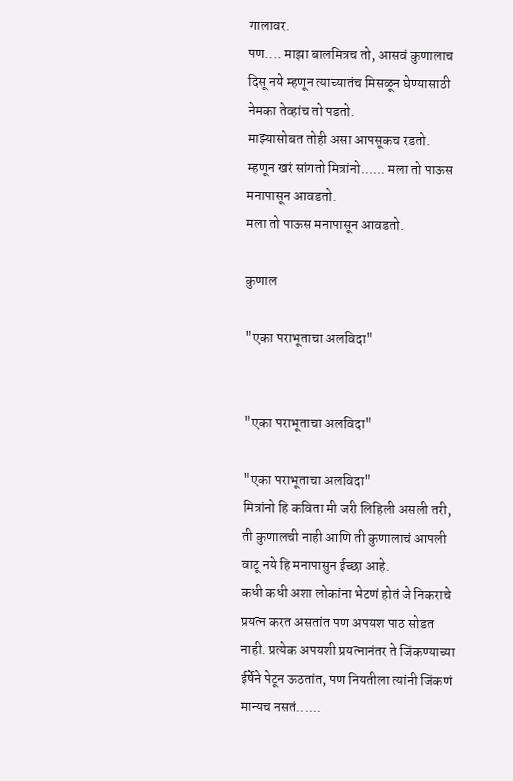गालावर.
पण.... माझा बालमित्रच तो, आसवं कुणालाच दिसू नये म्हणून त्याच्यातंच मिसळून घेण्यासाठी नेमका तेव्हांच तो पडतो.
माझ्यासोबत तोही असा आपसूकच रडतो.
म्हणून खरं सांगतो मित्रांनो...... मला तो पाऊस मनापासून आवडतो.
मला तो पाऊस मनापासून आवडतो.

कुणाल

"एका पराभूताचा अलविदा"


"एका पराभूताचा अलविदा"

"एका पराभूताचा अलविदा"
मित्रांनो हि कविता मी जरी लिहिली असली तरी, ती कुणालची नाही आणि ती कुणालाचं आपली वाटू नये हि मनापासुन ईच्छा आहे.
कधी कधी अशा लोकांना भेटणं होतं जे निकराचे प्रयत्न करत असतांत पण अपयश पाठ सोडत नाही. प्रत्येक अपयशी प्रयत्नानंतर ते जिंकण्याच्या ईर्षेने पेटून ऊठतांत, पण नियतीला त्यांनी जिंकणं मान्यच नसतं......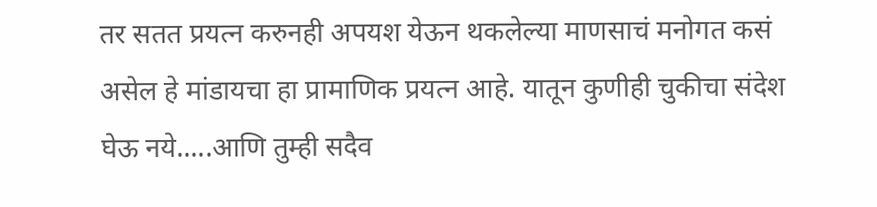तर सतत प्रयत्न करुनही अपयश येऊन थकलेल्या माणसाचं मनोगत कसं असेल हे मांडायचा हा प्रामाणिक प्रयत्न आहे. यातून कुणीही चुकीचा संदेश घेऊ नये.....आणि तुम्ही सदैव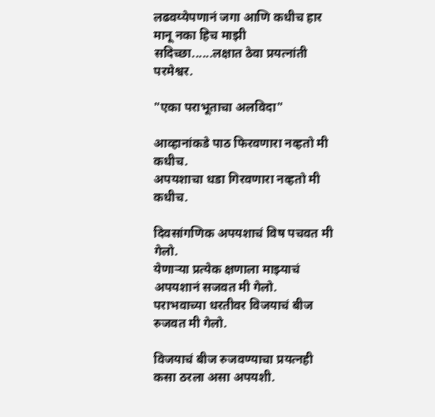लढवय्येपणानं जगा आणि कधीच हार मानू नका हिच माझी सदिच्छा......लक्षात ठेवा प्रयत्नांती परमेश्वर.

"एका पराभूताचा अलविदा"

आव्हानांकडे पाठ फिरवणारा नव्हतो मी कधीच.
अपयशाचा धडा गिरवणारा नव्हतो मी कधीच.

दिवसांगणिक अपयशाचं विष पचवत मी गेलो.
येणाऱ्या प्रत्येक क्षणाला माझ्याचं अपयशानं सजवत मी गेलो.
पराभवाच्या धरतीवर विजयाचं बीज रुजवत मी गेलो.

विजयाचं बीज रुजवण्याचा प्रयत्नही कसा ठरला असा अपयशी.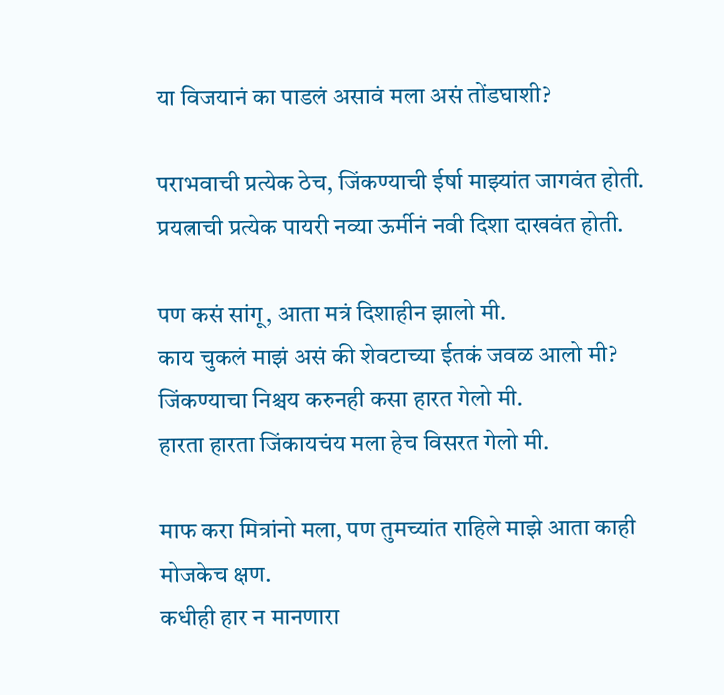या विजयानं का पाडलं असावं मला असं तोंडघाशी?

पराभवाची प्रत्येक ठेच, जिंकण्याची ईर्षा माझ्यांत जागवंत होती.
प्रयत्नाची प्रत्येक पायरी नव्या ऊर्मीनं नवी दिशा दाखवंत होती.

पण कसं सांगू, आता मत्रं दिशाहीन झालो मी.
काय चुकलं माझं असं की शेवटाच्या ईतकं जवळ आलो मी?
जिंकण्याचा निश्चय करुनही कसा हारत गेलो मी.
हारता हारता जिंकायचंय मला हेच विसरत गेलो मी.

माफ करा मित्रांनो मला, पण तुमच्यांत राहिले माझे आता काही मोजकेच क्षण.
कधीही हार न मानणारा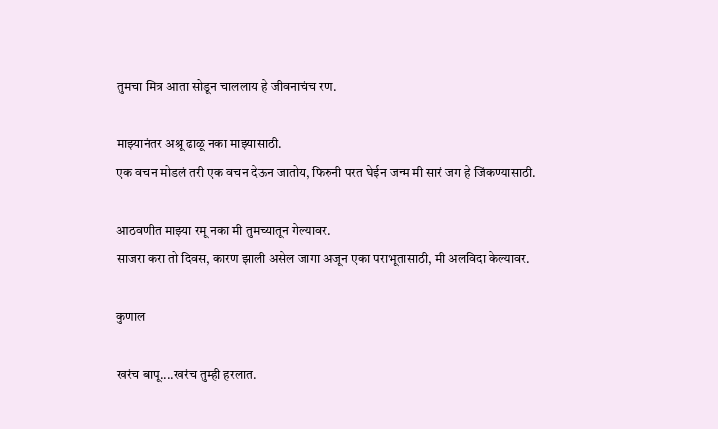तुमचा मित्र आता सोडून चाललाय हे जीवनाचंच रण.

माझ्यानंतर अश्रू ढाळू नका माझ्यासाठी.
एक वचन मोडलं तरी एक वचन देऊन जातोय, फिरुनी परत घेईन जन्म मी सारं जग हे जिंकण्यासाठी.

आठवणीत माझ्या रमू नका मी तुमच्यातून गेल्यावर.
साजरा करा तो दिवस, कारण झाली असेल जागा अजून एका पराभूतासाठी, मी अलविदा केल्यावर.

कुणाल

खरंच बापू....खरंच तुम्ही हरलात.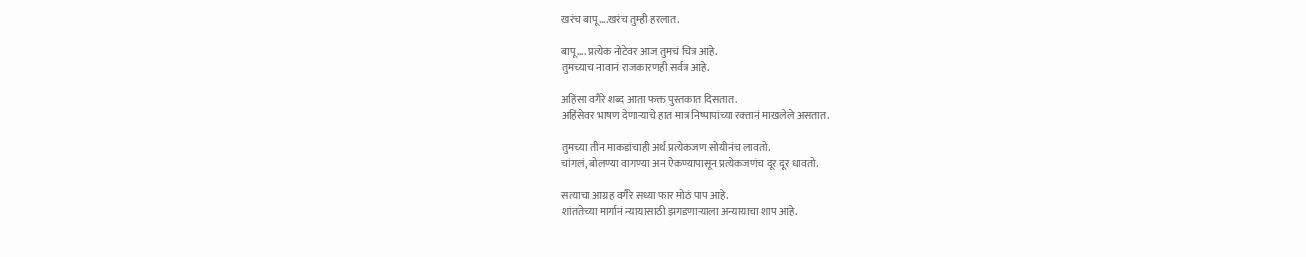खरंच बापू....खरंच तुम्ही हरलात.

बापू.... प्रत्येक नोटेवर आज तुमचं चित्र आहे.
तुमच्याच नावानं राजकारणही सर्वत्र आहे.

अहिंसा वगैरे शब्द आता फक्त पुस्तकात दिसतात.
अहिंसेवर भाषण देणाऱ्याचे हात मात्र निष्पापांच्या रक्‍तानं माखलेले असतात.

तुमच्या तीन माकडांचाही अर्थ प्रत्येकजण सोयीनंच लावतो.
चांगलं, बोलण्या वागण्या अन ऐकण्यापासून प्रत्येकजणंच दूर दूर धावतो.

सत्याचा आग्रह वगैरे सध्या फार मोठं पाप आहे.
शांततेच्या मार्गानं न्यायासाठी झगडणाऱ्याला अन्यायाचा शाप आहे.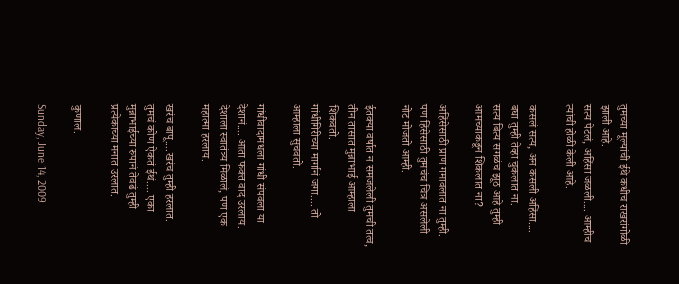तुमच्या मूल्यांची ईथे कधीच राखरांगोळी झाली आहे.
सत्य पेटलं, अहिंसा जळली.... आम्हीच त्यांची होळी केली आहे.

कसलं सत्य, अन कसली अहिंसा.... बघा तुम्ही तेव्हा चुकलात ना.
सत्य बित्य सगळंच झूठ आहे तुम्ही आमच्याकडून शिकलात ना?

अहिंसेसाठी प्राण गमावलात ना तुम्ही.
पण हिंसेसाठी तुमचंच चित्र असलेली नोट मोजतो आम्ही.

ईतक्या वर्षात न समजलेली तुमची तत्व, तीन तासात मुन्नाभाई आम्हाला शिकवतो.
गांधीगिरीच्या मार्गानं जगा.... तो आम्हाला सुचवतो.

गांधीवादामधला गांधी संपवला या देशानं.... आता फक्त वाद उरलाय.
देशाला स्वातंत्र्य मिळालं, पण एक महात्मा हरलाय.

खरंच बापू....खरंच तुम्ही हरलात.
तुमचं कोण ऐकतं ईथं.... एका मुन्नाभाईच्या रुपानं तेवढं तुम्ही प्रत्येकाच्या मनात उरलात.

कुणाल.

Sunday, June 14, 2009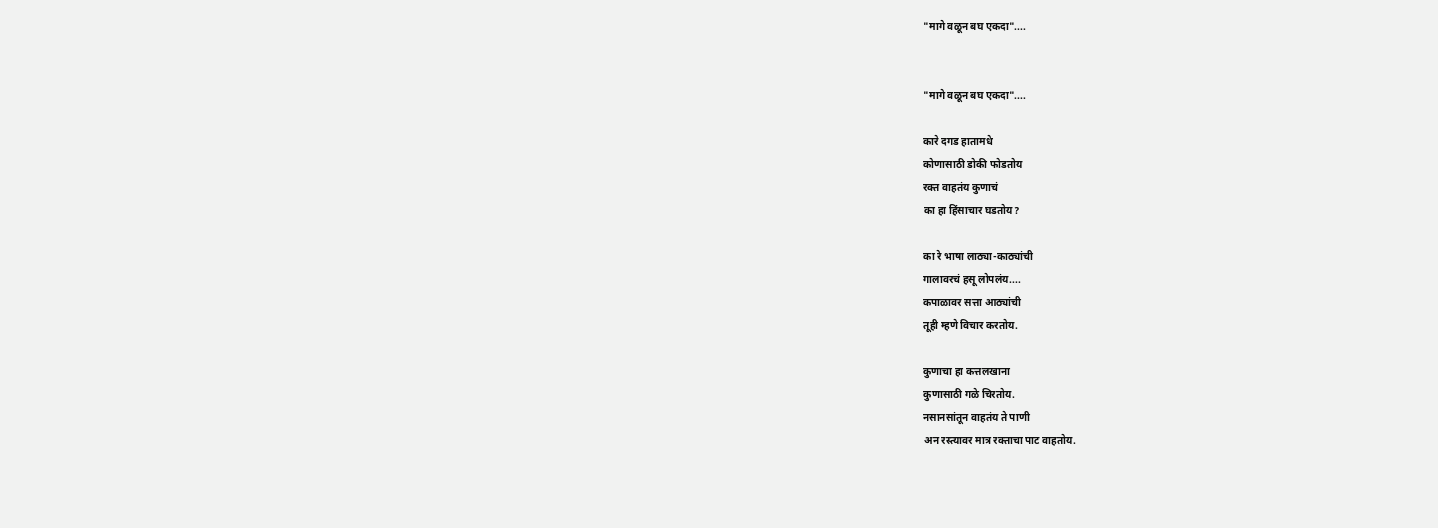"मागे वळून बघ एकदा"....


"मागे वळून बघ एकदा"....

कारे दगड हातामधे
कोणासाठी डोकी फोडतोय
रक्त वाहतंय कुणाचं
का हा हिंसाचार घडतोय?

का रे भाषा लाठ्या-काठ्यांची
गालावरचं हसू लोपलंय....
कपाळावर सत्ता आठ्यांची
तूही म्हणे विचार करतोय.

कुणाचा हा कत्तलखाना
कुणासाठी गळे चिरतोय.
नसानसांतून वाहतंय ते पाणी
अन रस्त्यावर मात्र रक्ताचा पाट वाहतोय.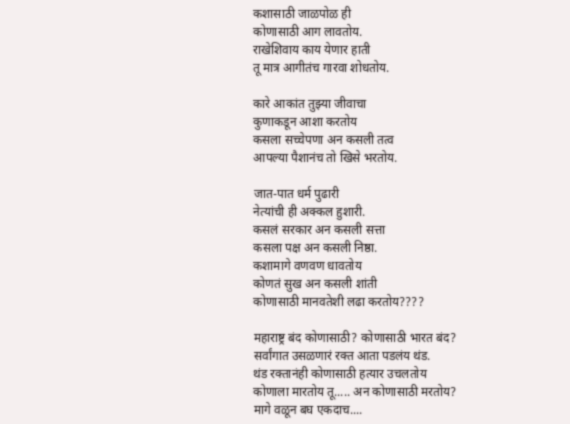कशासाठी जाळपोळ ही
कोणासाठी आग लावतोय.
राखेशिवाय काय येणार हाती
तू मात्र आगीतंच गारवा शोधतोय.

कारे आकांत तुझ्या जीवाचा
कुणाकडून आशा करतोय
कसला सच्चेपणा अन कसली तत्व
आपल्या पैशानंच तो खिसे भरतोय.

जात-पात धर्म पुढारी
नेत्यांची ही अक्कल हुशारी.
कसलं सरकार अन कसली सत्ता
कसला पक्ष अन कसली निष्ठा.
कशामागे वणवण धावतोय
कोणतं सुख अन कसली शांती
कोणासाठी मानवतेशी लढा करतोय????

महाराष्ट्र बंद कोणासाठी? कोणासाठी भारत बंद?
सर्वांगात उसळणारं रक्त आता पडलंय थंड.
थंड रक्तानंही कोणासाठी हत्यार उचलतोय
कोणाला मारतोय तू..... अन कोणासाठी मरतोय?
मागे वळून बघ एकदाच....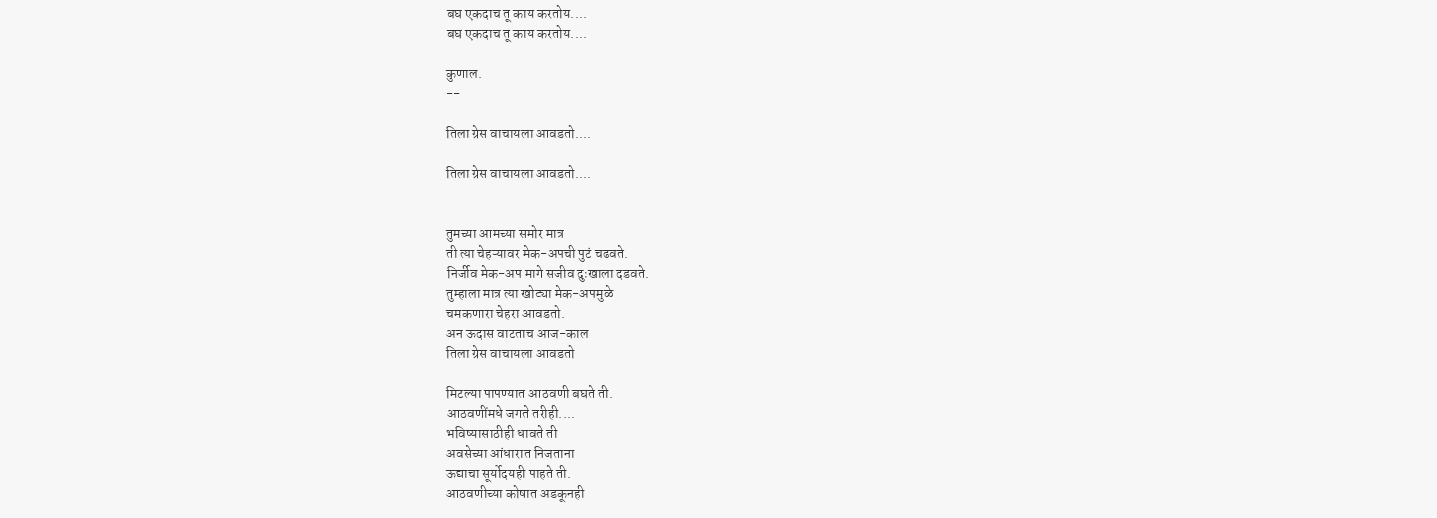बघ एकदाच तू काय करतोय....
बघ एकदाच तू काय करतोय....

कुणाल.
--

तिला ग्रेस वाचायला आवडतो....

तिला ग्रेस वाचायला आवडतो....


तुमच्या आमच्या समोर मात्र
ती त्या चेहऱ्यावर मेक-अपची पुटं चढवते.
निर्जीव मेक-अप मागे सजीव दुःखाला दडवते.
तुम्हाला मात्र त्या खोट्या मेक-अपमुळे
चमकणारा चेहरा आवडतो.
अन ऊदास वाटताच आज-काल
तिला ग्रेस वाचायला आवडतो

मिटल्या पापण्यात आठवणी बघते ती.
आठवणींमधे जगते तरीही....
भविष्यासाठीही धावते ती
अवसेच्या आंधारात निजताना
ऊद्याचा सूर्योदयही पाहते ती.
आठवणीच्या कोषात अडकूनही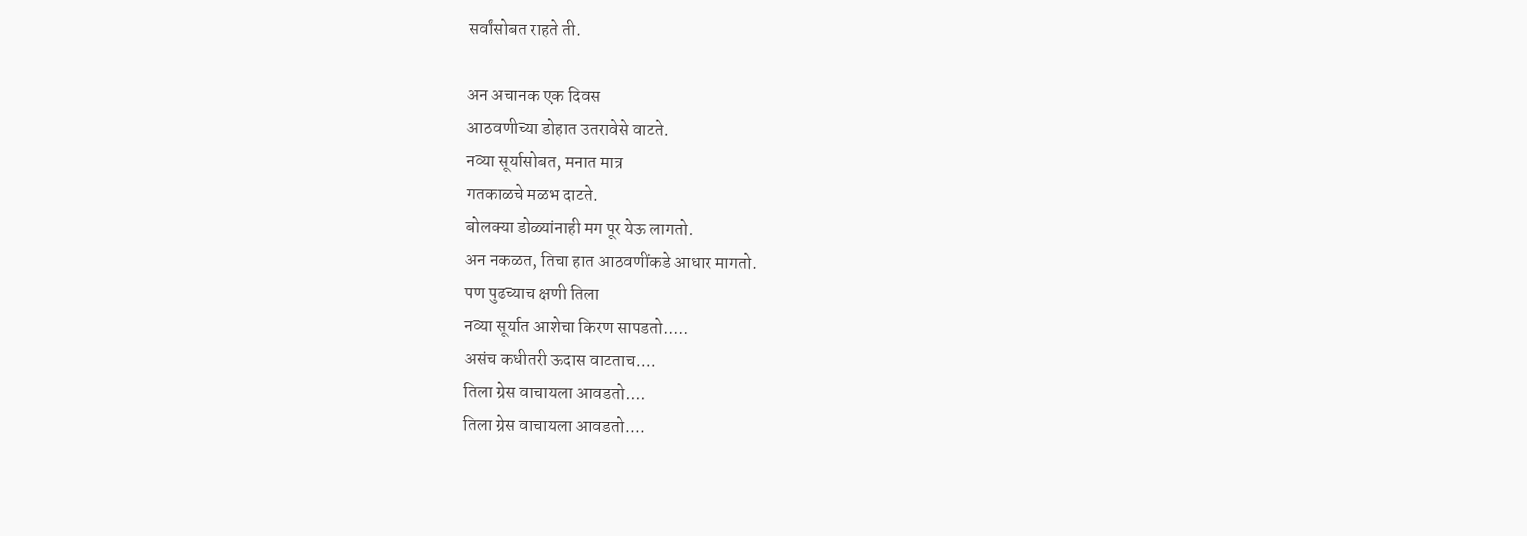सर्वांसोबत राहते ती.

अन अचानक एक दिवस
आठवणीच्या डोहात उतरावेसे वाटते.
नव्या सूर्यासोबत, मनात मात्र
गतकाळचे मळभ दाटते.
बोलक्या डोळ्यांनाही मग पूर येऊ लागतो.
अन नकळत, तिचा हात आठवणींकडे आधार मागतो.
पण पुढच्याच क्षणी तिला
नव्या सूर्यात आशेचा किरण सापडतो.....
असंच कधीतरी ऊदास वाटताच....
तिला ग्रेस वाचायला आवडतो....
तिला ग्रेस वाचायला आवडतो....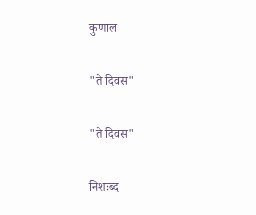कुणाल

"ते दिवस"

"ते दिवस"

निशःब्द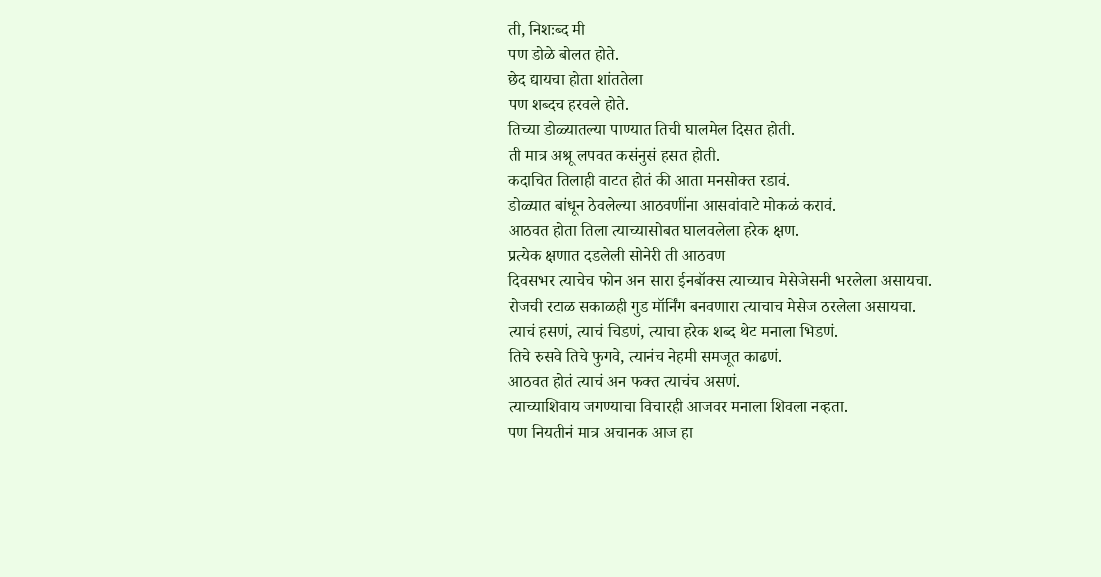ती, निशःब्द मी
पण डोळे बोलत होते.
छेद द्यायचा होता शांततेला
पण शब्दच हरवले होते.
तिच्या डोळ्यातल्या पाण्यात तिची घालमेल दिसत होती.
ती मात्र अश्रू लपवत कसंनुसं हसत होती.
कदाचित तिलाही वाटत होतं की आता मनसोक्त रडावं.
डोळ्यात बांधून ठेवलेल्या आठवणींना आसवांवाटे मोकळं करावं.
आठवत होता तिला त्याच्यासोबत घालवलेला हरेक क्षण.
प्रत्येक क्षणात दडलेली सोनेरी ती आठवण
दिवसभर त्याचेच फोन अन सारा ईनबॉक्स त्याच्याच मेसेजेसनी भरलेला असायचा.
रोजची रटाळ सकाळही गुड मॉर्निंग बनवणारा त्याचाच मेसेज ठरलेला असायचा.
त्याचं हसणं, त्याचं चिडणं, त्याचा हरेक शब्द थेट मनाला भिडणं.
तिचे रुसवे तिचे फुगवे, त्यानंच नेहमी समजूत काढणं.
आठवत होतं त्याचं अन फक्त त्याचंच असणं.
त्याच्याशिवाय जगण्याचा विचारही आजवर मनाला शिवला नव्हता.
पण नियतीनं मात्र अचानक आज हा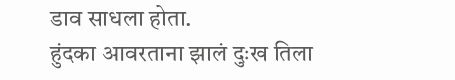डाव साधला होता.
हुंदका आवरताना झालं दुःख तिला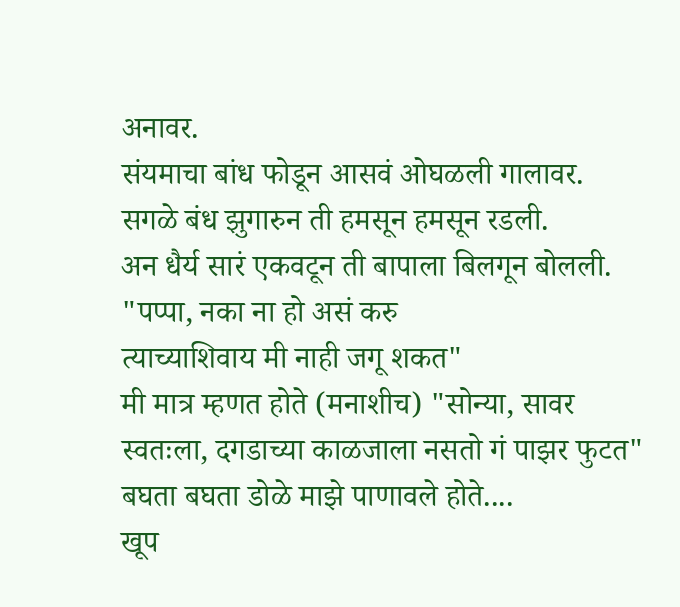अनावर.
संयमाचा बांध फोडून आसवं ओघळली गालावर.
सगळे बंध झुगारुन ती हमसून हमसून रडली.
अन धैर्य सारं एकवटून ती बापाला बिलगून बोलली.
"पप्पा, नका ना हो असं करु
त्याच्याशिवाय मी नाही जगू शकत"
मी मात्र म्हणत होते (मनाशीच) "सोन्या, सावर स्वतःला, दगडाच्या काळजाला नसतो गं पाझर फुटत"
बघता बघता डोळे माझे पाणावले होते....
खूप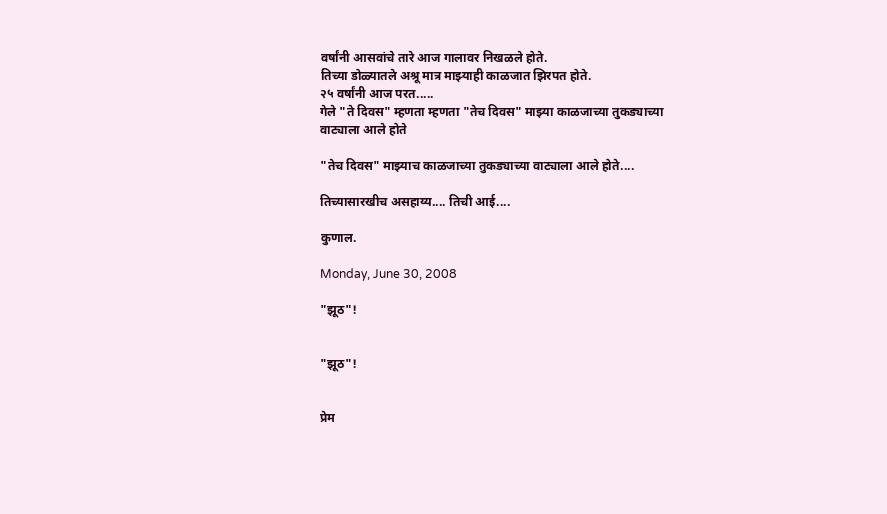वर्षांनी आसवांचे तारे आज गालावर निखळले होते.
तिच्या डोळ्यातले अश्रू मात्र माझ्याही काळजात झिरपत होते.
२५ वर्षांनी आज परत.....
गेले "ते दिवस" म्हणता म्हणता "तेच दिवस" माझ्या काळजाच्या तुकड्याच्या वाट्याला आले होते

"तेच दिवस" माझ्याच काळजाच्या तुकड्याच्या वाट्याला आले होते....

तिच्यासारखीच असहाय्य.... तिची आई....

कुणाल.

Monday, June 30, 2008

"झूठ"!


"झूठ"!


प्रेम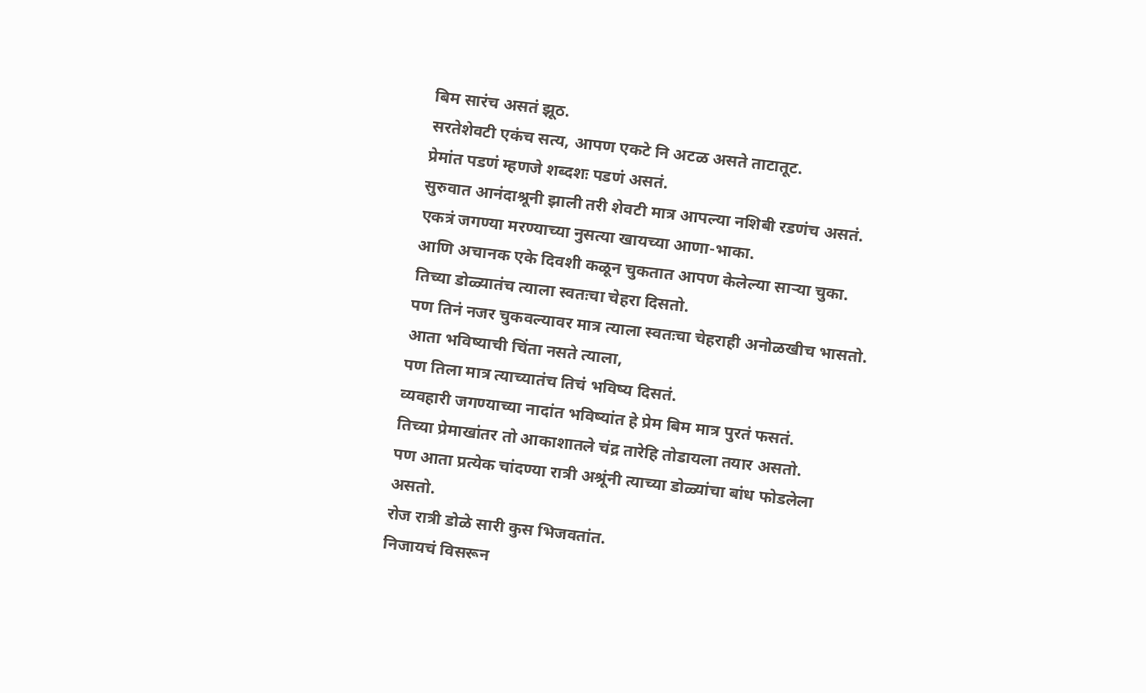बिम सारंच असतं झूठ.
सरतेशेवटी एकंच सत्य, आपण एकटे नि अटळ असते ताटातूट.
प्रेमांत पडणं म्हणजे शब्दशः पडणं असतं.
सुरुवात आनंदाश्रूनी झाली तरी शेवटी मात्र आपल्या नशिबी रडणंच असतं.
एकत्रं जगण्या मरण्याच्या नुसत्या खायच्या आणा-भाका.
आणि अचानक एके दिवशी कळून चुकतात आपण केलेल्या साऱ्या चुका.
तिच्या डोळ्यातंच त्याला स्वतःचा चेहरा दिसतो.
पण तिनं नजर चुकवल्यावर मात्र त्याला स्वतःचा चेहराही अनोळखीच भासतो.
आता भविष्याची चिंता नसते त्याला,
पण तिला मात्र त्याच्यातंच तिचं भविष्य दिसतं.
व्यवहारी जगण्याच्या नादांत भविष्यांत हे प्रेम बिम मात्र पुरतं फसतं.
तिच्या प्रेमाखांतर तो आकाशातले चंद्र तारेहि तोडायला तयार असतो.
पण आता प्रत्येक चांदण्या रात्री अश्रूंनी त्याच्या डोळ्यांचा बांध फोडलेला असतो.
रोज रात्री डोळे सारी कुस भिजवतांत.
निजायचं विसरून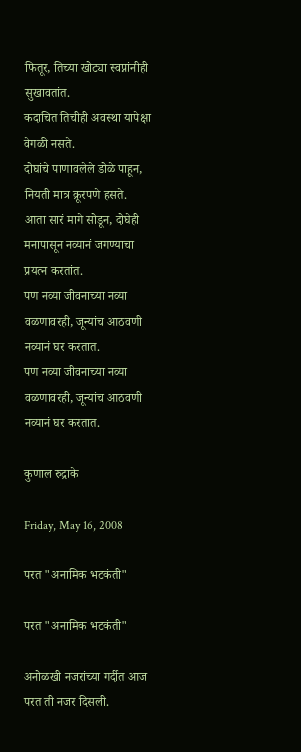फितूर, तिच्या खोट्या स्वप्नांनीही सुखावतांत.
कदाचित तिचीही अवस्था यापेक्षा वेगळी नसते.
दोघांचे पाणावलेले डोळे पाहून, नियती मात्र क्रूरपणे हसते.
आता सारं मागे सोडून, दोघेही मनापासून नव्यानं जगण्याचा प्रयत्न करतांत.
पण नव्या जीवनाच्या नव्या वळणावरही, जून्यांच आठवणी नव्यानं घर करतात.
पण नव्या जीवनाच्या नव्या वळणावरही, जून्यांच आठवणी नव्यानं घर करतात.

कुणाल रुद्राके

Friday, May 16, 2008

परत "अनामिक भटकंती"

परत "अनामिक भटकंती"

अनोळखी नजरांच्या गर्दीत आज परत ती नजर दिसली.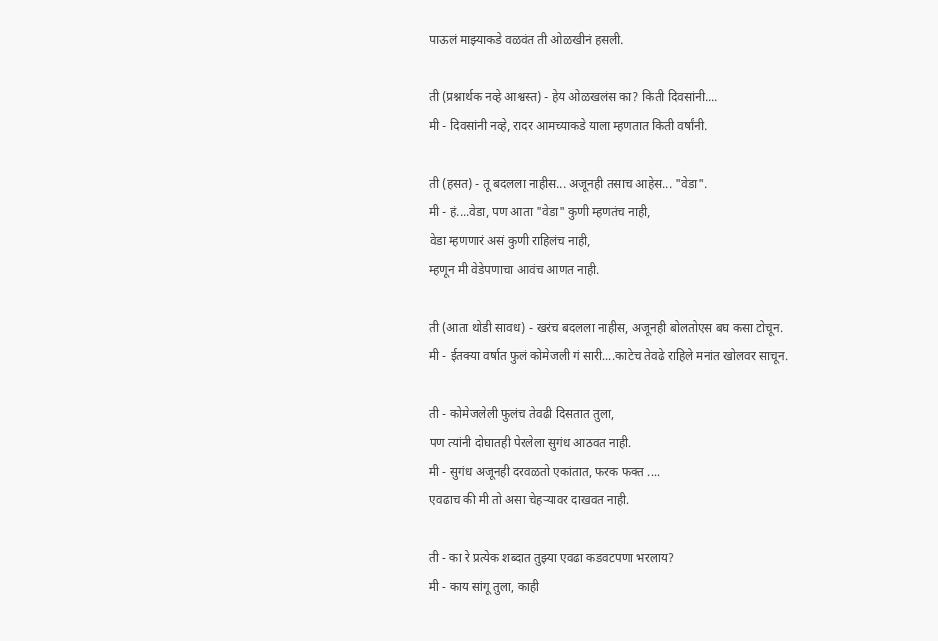पाऊलं माझ्याकडे वळवंत ती ओळखीनं हसली.

ती (प्रश्नार्थक नव्हे आश्वस्त) - हेय ओळखलंस का? किती दिवसांनी....
मी - दिवसांनी नव्हे, रादर आमच्याकडे याला म्हणतात किती वर्षांनी.

ती (हसत) - तू बदलला नाहीस... अजूनही तसाच आहेस... "वेडा".
मी - हं....वेडा, पण आता "वेडा" कुणी म्हणतंच नाही,
वेडा म्हणणारं असं कुणी राहिलंच नाही,
म्हणून मी वेडेपणाचा आवंच आणत नाही.

ती (आता थोडी सावध) - खरंच बदलला नाहीस, अजूनही बोलतोएस बघ कसा टोचून.
मी - ईतक्या वर्षात फुलं कोमेजली गं सारी....काटेच तेवढे राहिले मनांत खोलवर साचून.

ती - कोमेजलेली फुलंच तेवढी दिसतात तुला,
पण त्यांनी दोघातही पेरलेला सुगंध आठवत नाही.
मी - सुगंध अजूनही दरवळतो एकांतात, फरक फक्त ....
एवढाच की मी तो असा चेहऱ्यावर दाखवत नाही.

ती - का रे प्रत्येक शब्दात तुझ्या एवढा कडवटपणा भरलाय?
मी - काय सांगू तुला, काही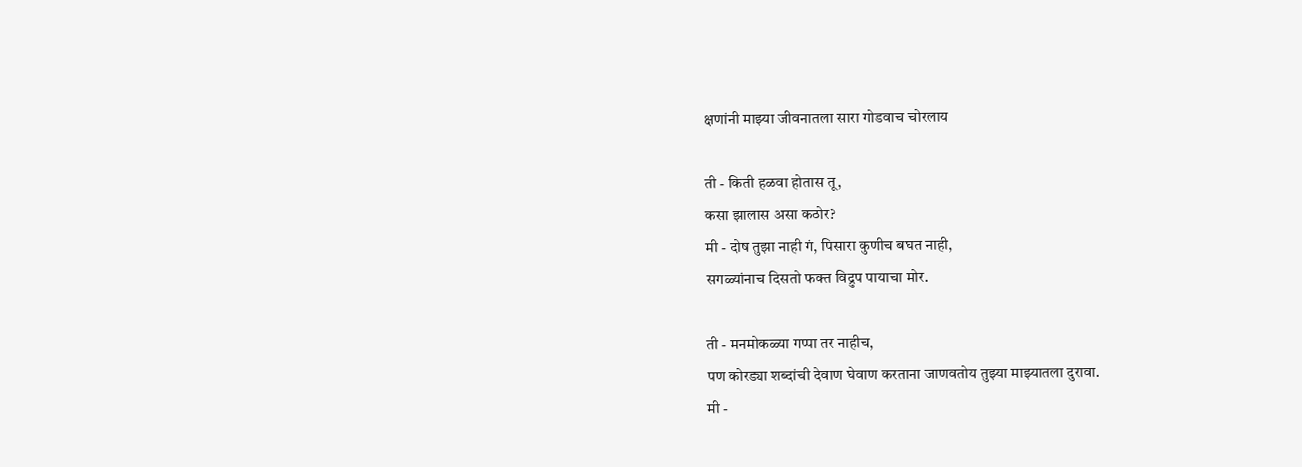क्षणांनी माझ्या जीवनातला सारा गोडवाच चोरलाय

ती - किती हळवा होतास तू,
कसा झालास असा कठोर?
मी - दोष तुझा नाही गं, पिसारा कुणीच बघत नाही,
सगळ्यांनाच दिसतो फक्त विद्रुप पायाचा मोर.

ती - मनमोकळ्या गप्पा तर नाहीच,
पण कोरड्या शब्दांची देवाण घेवाण करताना जाणवतोय तुझ्या माझ्यातला दुरावा.
मी -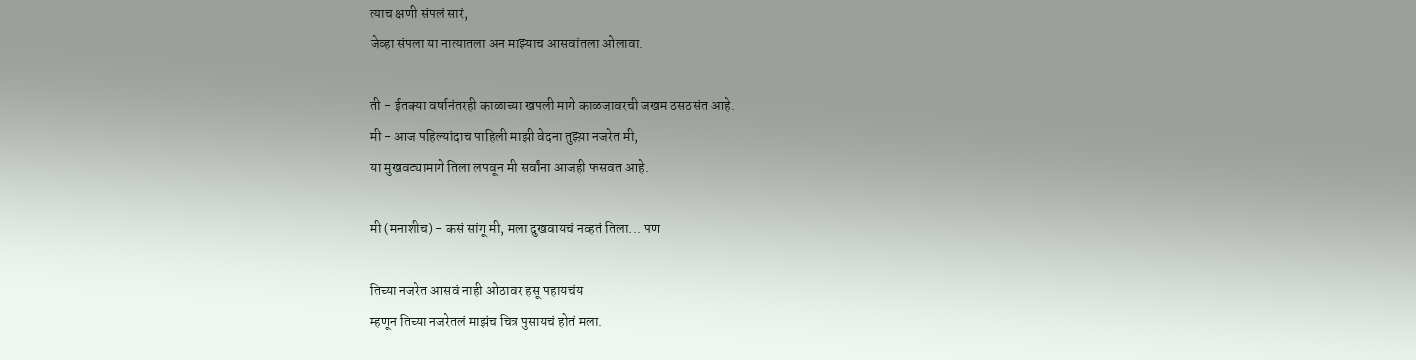त्याच क्षणी संपलं सारं,
जेव्हा संपला या नात्यातला अन माझ्याच आसवांतला ओलावा.

ती - ईतक्या वर्षानंतरही काळाच्या खपली मागे काळजावरची जखम ठसठसंत आहे.
मी - आज पहिल्यांदाच पाहिली माझी वेदना तुझ्य़ा नजरेत मी,
या मुखवट्यामागे तिला लपवून मी सर्वांना आजही फसवत आहे.

मी (मनाशीच) - कसं सांगू मी, मला दुखवायचं नव्हतं तिला... पण

तिच्या नजरेत आसवं नाही ओठावर हसू पहायचंय
म्हणून तिच्या नजरेतलं माझंच चित्र पुसायचं होतं मला.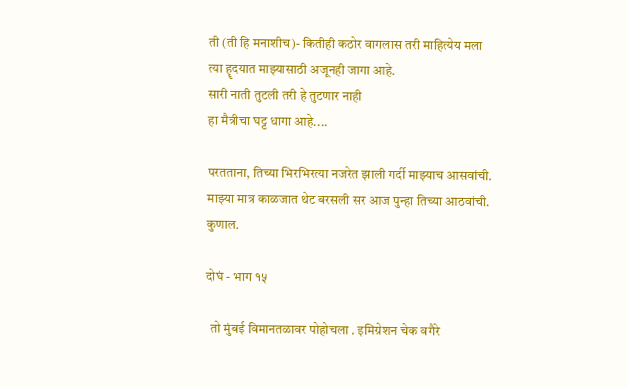ती (ती हि मनाशीच)- कितीही कठोर वागलास तरी माहित्येय मला
त्या हॄदयात माझ्यासाठी अजूनही जागा आहे.
सारी नाती तुटली तरी हे तुटणार नाही
हा मैत्रीचा घट्ट धागा आहे....

परतताना, तिच्या भिरभिरत्या नजरेत झाली गर्दी माझ्याच आसवांची.
माझ्या मात्र काळजात थेट बरसली सर आज पुन्हा तिच्या आठवांची.
कुणाल.

दोघं - भाग १५

  तो मुंबई विमानतळावर पोहोचला . इमिग्रेशन चेक वगैरे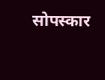सोपस्कार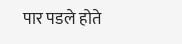पार पडले होते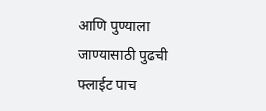आणि पुण्याला जाण्यासाठी पुढची फ्लाईट पाच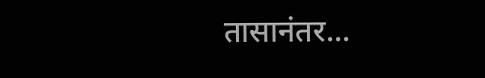तासानंतर...